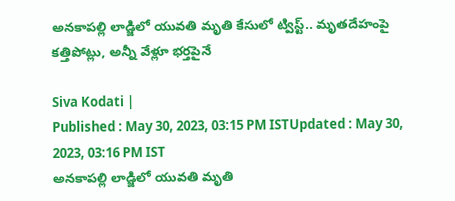అనకాపల్లి లాడ్జిలో యువతి మృతి కేసులో ట్విస్ట్.. మృతదేహంపై కత్తిపోట్లు, అన్నీ వేళ్లూ భర్తపైనే

Siva Kodati |
Published : May 30, 2023, 03:15 PM ISTUpdated : May 30, 2023, 03:16 PM IST
అనకాపల్లి లాడ్జిలో యువతి మృతి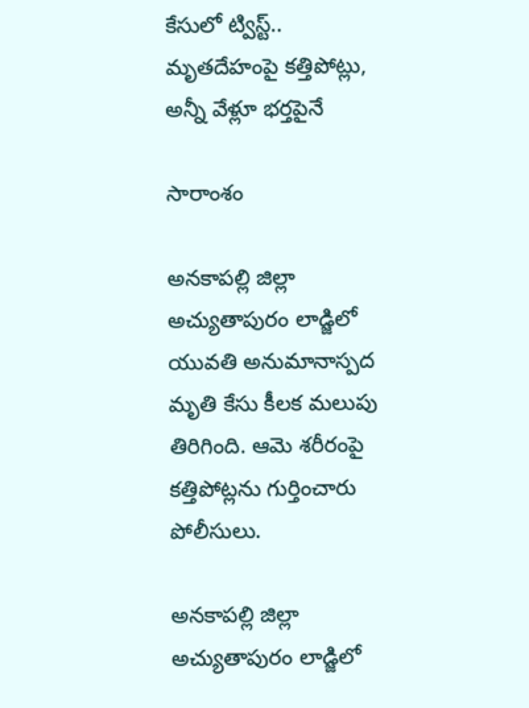కేసులో ట్విస్ట్.. మృతదేహంపై కత్తిపోట్లు, అన్నీ వేళ్లూ భర్తపైనే

సారాంశం

అనకాపల్లి జిల్లా అచ్యుతాపురం లాడ్జిలో యువతి అనుమానాస్పద మృతి కేసు కీలక మలుపు తిరిగింది. ఆమె శరీరంపై కత్తిపోట్లను గుర్తించారు పోలీసులు.

అనకాపల్లి జిల్లా అచ్యుతాపురం లాడ్జిలో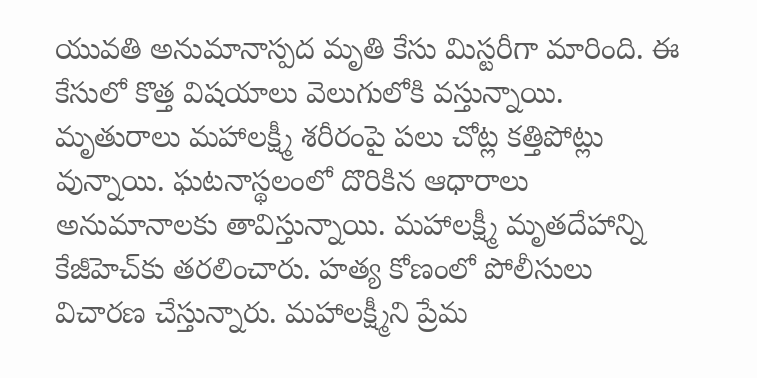యువతి అనుమానాస్పద మృతి కేసు మిస్టరీగా మారింది. ఈ కేసులో కొత్త విషయాలు వెలుగులోకి వస్తున్నాయి. మృతురాలు మహాలక్ష్మీ శరీరంపై పలు చోట్ల కత్తిపోట్లు వున్నాయి. ఘటనాస్థలంలో దొరికిన ఆధారాలు అనుమానాలకు తావిస్తున్నాయి. మహాలక్ష్మీ మృతదేహాన్ని కేజీహెచ్‌కు తరలించారు. హత్య కోణంలో పోలీసులు విచారణ చేస్తున్నారు. మహాలక్ష్మీని ప్రేమ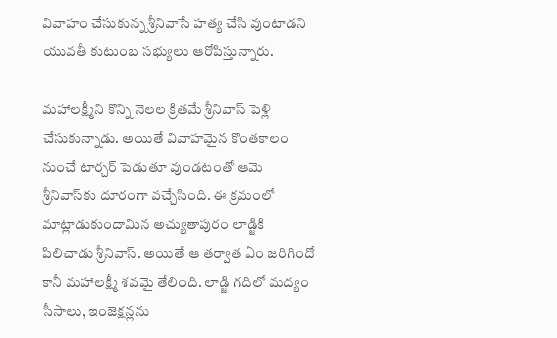వివాహం చేసుకున్న శ్రీనివాసే హత్య చేసి వుంటాడని యువతీ కుటుంబ సభ్యులు ఆరోపిస్తున్నారు.

మహాలక్ష్మీని కొన్ని నెలల క్రితమే శ్రీనివాస్ పెళ్లి చేసుకున్నాడు. అయితే వివాహమైన కొంతకాలం నుంచే టార్చర్ పెడుతూ వుండటంతో ఆమె శ్రీనివాస్‌కు దూరంగా వచ్చేసింది. ఈ క్రమంలో మాట్లాడుకుందామిన అచ్యుతాపురం లాడ్జికి పిలిచాడు శ్రీనివాస్. అయితే ఆ తర్వాత ఏం జరిగిందో కానీ మహాలక్ష్మీ శవమై తేలింది. లాడ్జి గదిలో మద్యం సీసాలు, ఇంజెక్షన్లను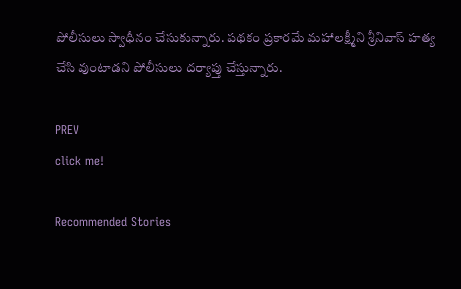పోలీసులు స్వాధీనం చేసుకున్నారు. పథకం ప్రకారమే మహాలక్ష్మీని శ్రీనివాస్ హత్య చేసి వుంటాడని పోలీసులు దర్యాప్తు చేస్తున్నారు.

PREV
click me!

Recommended Stories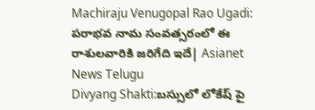Machiraju Venugopal Rao Ugadi: పరాభవ నామ సంవత్సరంలో ఈ రాశులవారికి జరిగేది ఇదే| Asianet News Telugu
Divyang Shakti:బస్సులో లోకేష్ పై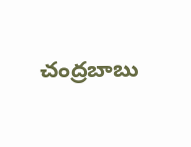చంద్రబాబు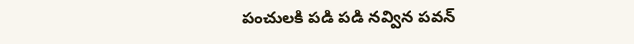పంచులకి పడి పడి నవ్విన పవన్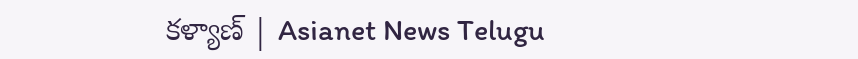కళ్యాణ్ | Asianet News Telugu